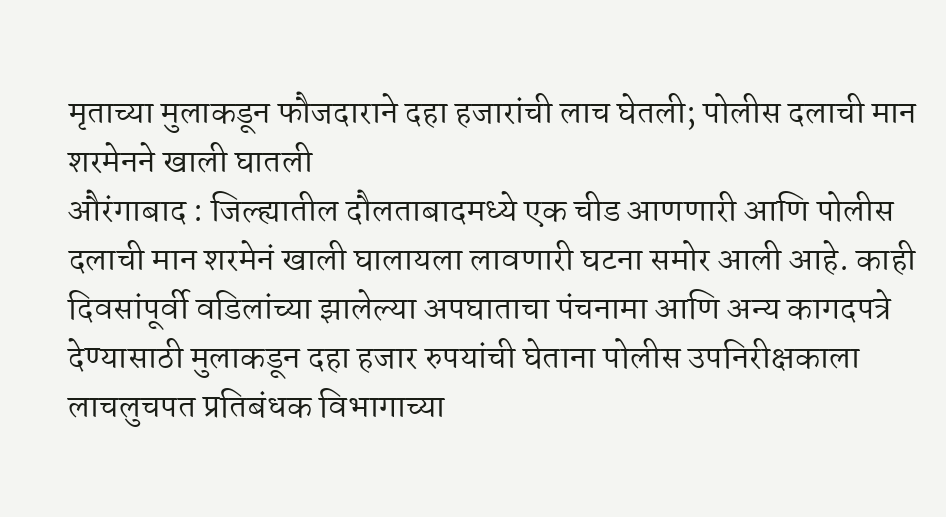मृताच्या मुलाकडून फौजदाराने दहा हजारांची लाच घेतली; पोलीस दलाची मान शरमेनने खाली घातली
औरंगाबाद : जिल्ह्यातील दौलताबादमध्ये एक चीड आणणारी आणि पोलीस दलाची मान शरमेनं खाली घालायला लावणारी घटना समोर आली आहे. काही दिवसांपूर्वी वडिलांच्या झालेल्या अपघाताचा पंचनामा आणि अन्य कागदपत्रे देण्यासाठी मुलाकडून दहा हजार रुपयांची घेताना पोलीस उपनिरीक्षकाला लाचलुचपत प्रतिबंधक विभागाच्या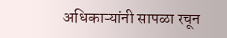अधिकाऱ्यांनी सापळा रचून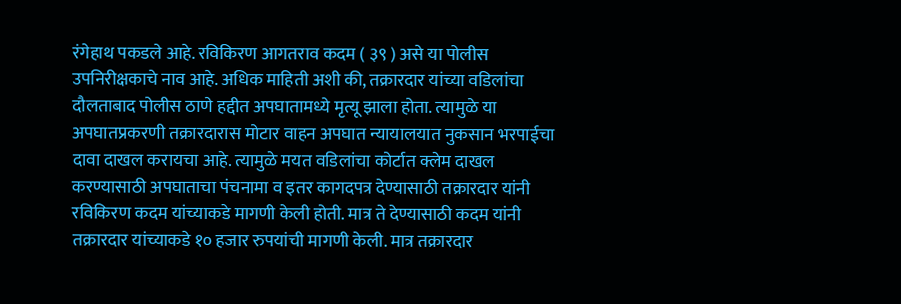रंगेहाथ पकडले आहे. रविकिरण आगतराव कदम ( ३९ ) असे या पोलीस उपनिरीक्षकाचे नाव आहे. अधिक माहिती अशी की, तक्रारदार यांच्या वडिलांचा दौलताबाद पोलीस ठाणे हद्दीत अपघातामध्ये मृत्यू झाला होता. त्यामुळे या अपघातप्रकरणी तक्रारदारास मोटार वाहन अपघात न्यायालयात नुकसान भरपाईचा दावा दाखल करायचा आहे. त्यामुळे मयत वडिलांचा कोर्टात क्लेम दाखल करण्यासाठी अपघाताचा पंचनामा व इतर कागदपत्र देण्यासाठी तक्रारदार यांनी रविकिरण कदम यांच्याकडे मागणी केली होती. मात्र ते देण्यासाठी कदम यांनी तक्रारदार यांच्याकडे १० हजार रुपयांची मागणी केली. मात्र तक्रारदार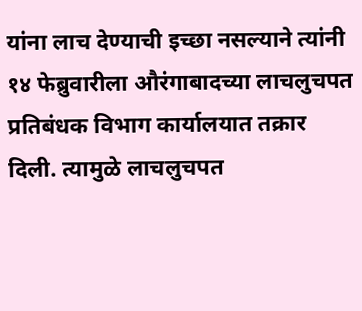यांना लाच देण्याची इच्छा नसल्याने त्यांनी १४ फेब्रुवारीला औरंगाबादच्या लाचलुचपत प्रतिबंधक विभाग कार्यालयात तक्रार दिली. त्यामुळे लाचलुचपत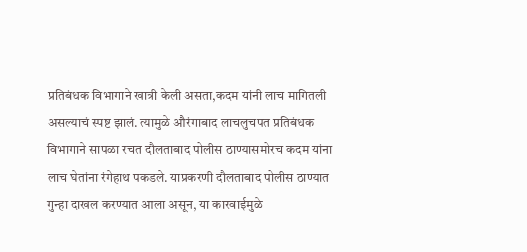प्रतिबंधक विभागाने खात्री केली असता,कदम यांनी लाच मागितली असल्याचं स्पष्ट झालं. त्यामुळे औरंगाबाद लाचलुचपत प्रतिबंधक विभागाने सापळा रचत दौलताबाद पोलीस ठाण्यासमोरच कदम यांना लाच घेतांना रंगेहाथ पकडले. याप्रकरणी दौलताबाद पोलीस ठाण्यात गुन्हा दाखल करण्यात आला असून, या कारवाईमुळे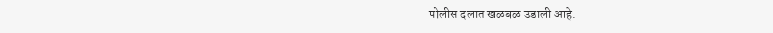पोलीस दलात खळबळ उडाली आहे.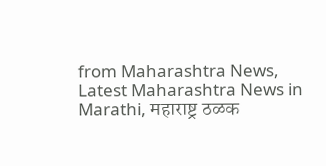from Maharashtra News, Latest Maharashtra News in Marathi, महाराष्ट्र ठळक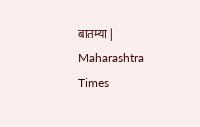बातम्या | Maharashtra Times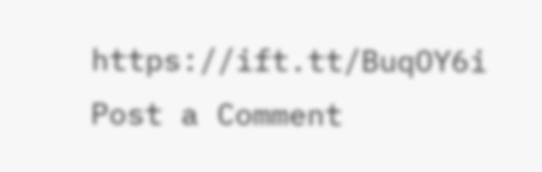https://ift.tt/BuqOY6i
Post a Comment